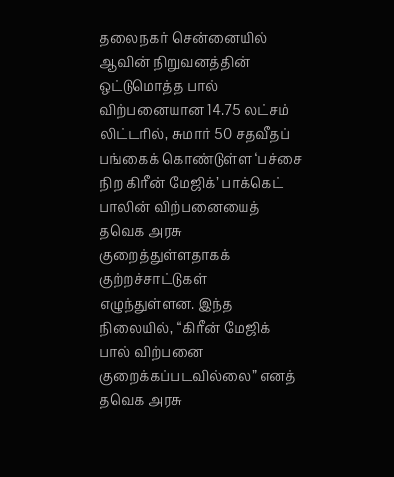தலைநகர் சென்னையில் ஆவின் நிறுவனத்தின் ஒட்டுமொத்த பால் விற்பனையான 14.75 லட்சம் லிட்டரில், சுமார் 50 சதவீதப் பங்கைக் கொண்டுள்ள ‘பச்சை நிற கிரீன் மேஜிக்’ பாக்கெட் பாலின் விற்பனையைத் தவெக அரசு குறைத்துள்ளதாகக் குற்றச்சாட்டுகள் எழுந்துள்ளன. இந்த நிலையில், “கிரீன் மேஜிக் பால் விற்பனை குறைக்கப்படவில்லை” எனத் தவெக அரசு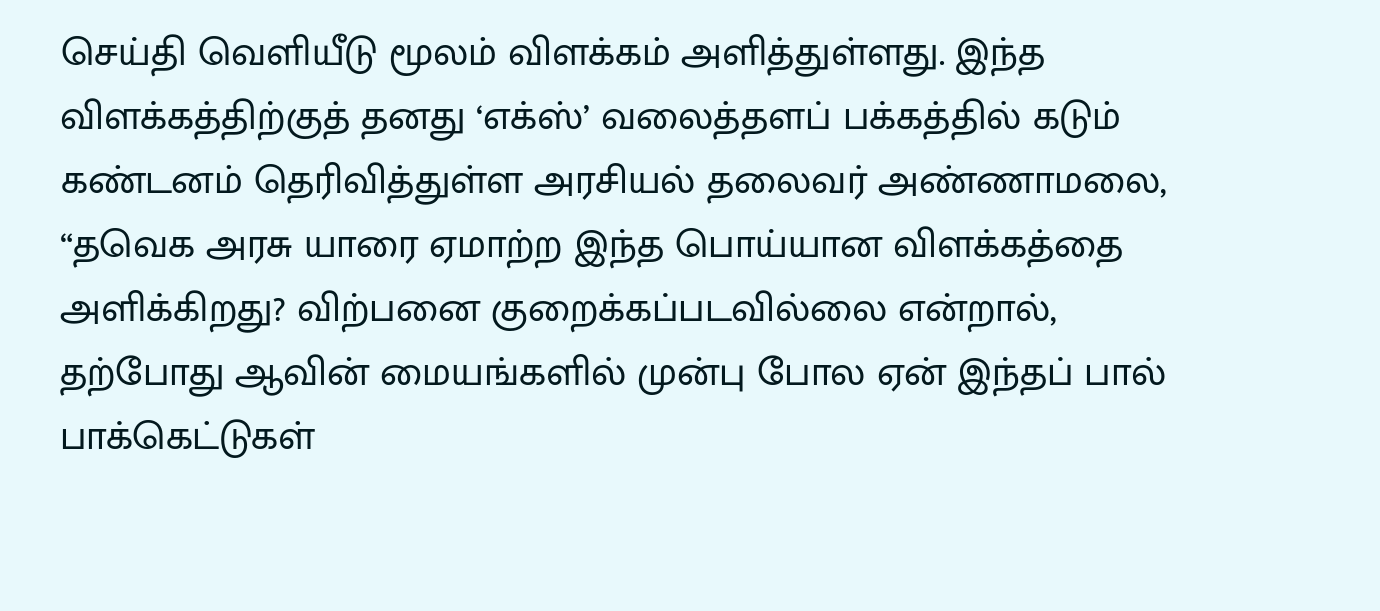செய்தி வெளியீடு மூலம் விளக்கம் அளித்துள்ளது. இந்த விளக்கத்திற்குத் தனது ‘எக்ஸ்’ வலைத்தளப் பக்கத்தில் கடும் கண்டனம் தெரிவித்துள்ள அரசியல் தலைவர் அண்ணாமலை, “தவெக அரசு யாரை ஏமாற்ற இந்த பொய்யான விளக்கத்தை அளிக்கிறது? விற்பனை குறைக்கப்படவில்லை என்றால், தற்போது ஆவின் மையங்களில் முன்பு போல ஏன் இந்தப் பால் பாக்கெட்டுகள்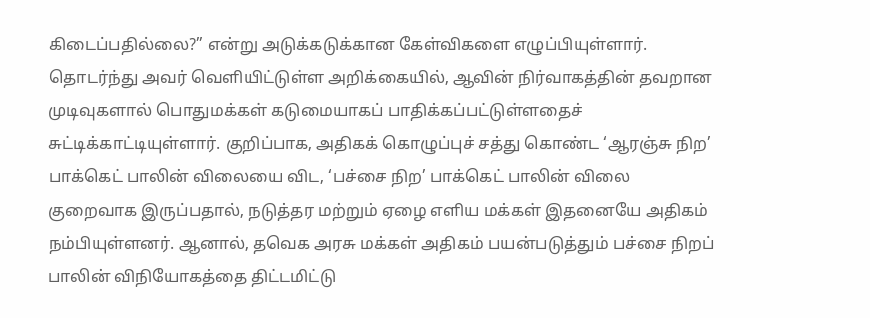கிடைப்பதில்லை?” என்று அடுக்கடுக்கான கேள்விகளை எழுப்பியுள்ளார்.
தொடர்ந்து அவர் வெளியிட்டுள்ள அறிக்கையில், ஆவின் நிர்வாகத்தின் தவறான முடிவுகளால் பொதுமக்கள் கடுமையாகப் பாதிக்கப்பட்டுள்ளதைச் சுட்டிக்காட்டியுள்ளார். குறிப்பாக, அதிகக் கொழுப்புச் சத்து கொண்ட ‘ஆரஞ்சு நிற’ பாக்கெட் பாலின் விலையை விட, ‘பச்சை நிற’ பாக்கெட் பாலின் விலை குறைவாக இருப்பதால், நடுத்தர மற்றும் ஏழை எளிய மக்கள் இதனையே அதிகம் நம்பியுள்ளனர். ஆனால், தவெக அரசு மக்கள் அதிகம் பயன்படுத்தும் பச்சை நிறப் பாலின் விநியோகத்தை திட்டமிட்டு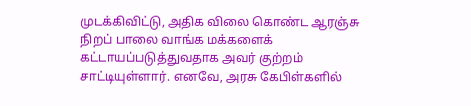முடக்கிவிட்டு, அதிக விலை கொண்ட ஆரஞ்சு நிறப் பாலை வாங்க மக்களைக் கட்டாயப்படுத்துவதாக அவர் குற்றம் சாட்டியுள்ளார். எனவே, அரசு கேபிள்களில்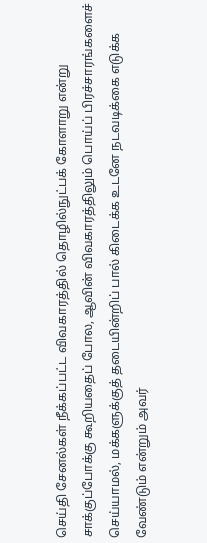செய்தி சேனல்கள் நீக்கப்பட்ட விவகாரத்தில் தொழில்நுட்பக் கோளாறு என்று சாக்குப்போக்கு கூறியதைப் போல, ஆவின் விவகாரத்திலும் பொய்ப் பிரச்சாரங்களைச் செய்யாமல், மக்களுக்குத் தடையின்றிப் பால் கிடைக்க உடனே நடவடிக்கை எடுக்க வேண்டும் என்றும் அவர்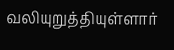வலியுறுத்தியுள்ளார்